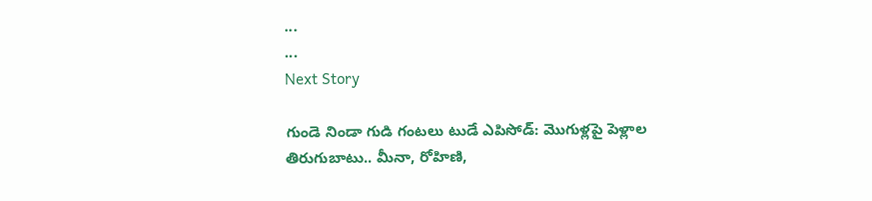...
...
Next Story

గుండె నిండా గుడి గంటలు టుడే ఎపిసోడ్: మొగుళ్లపై పెళ్లాల తిరుగుబాటు.. మీనా, రోహిణి,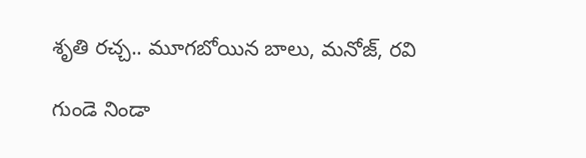శృతి రచ్చ.. మూగబోయిన బాలు, మనోజ్, రవి

గుండె నిండా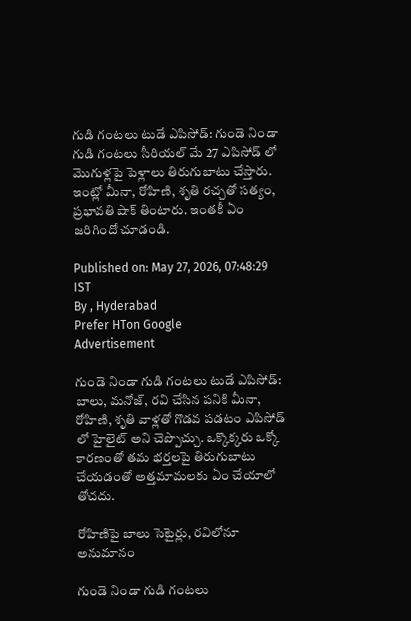గుడి గంటలు టుడే ఎపిసోడ్: గుండె నిండా గుడి గంటలు సీరియల్ మే 27 ఎపిసోడ్ లో మొగుళ్లపై పెళ్లాలు తిరుగుబాటు చేస్తారు. ఇంట్లో మీనా, రోహిణి, శృతి రచ్చతో సత్యం, ప్రభావతి షాక్ తింటారు. ఇంతకీ ఏం జరిగిందో చూడండి.

Published on: May 27, 2026, 07:48:29 IST
By , Hyderabad
Prefer HTon Google
Advertisement

గుండె నిండా గుడి గంటలు టుడే ఎపిసోడ్: బాలు, మనోజ్, రవి చేసిన పనికి మీనా, రోహిణి, శృతి వాళ్లతో గొడవ పడటం ఎపిసోడ్ లో హైలైట్ అని చెప్పొచ్చు. ఒక్కొక్కరు ఒక్కో కారణంతో తమ భర్తలపై తిరుగుబాటు చేయడంతో అత్తమామలకు ఏం చేయాలో తోచదు.

రోహిణిపై బాలు సెటైర్లు, రవిలోనూ అనుమానం

గుండె నిండా గుడి గంటలు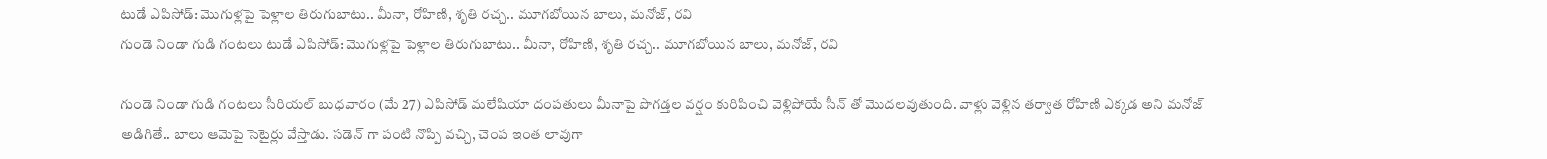టుడే ఎపిసోడ్: మొగుళ్లపై పెళ్లాల తిరుగుబాటు.. మీనా, రోహిణి, శృతి రచ్చ.. మూగబోయిన బాలు, మనోజ్, రవి
గుండె నిండా గుడి గంటలు టుడే ఎపిసోడ్: మొగుళ్లపై పెళ్లాల తిరుగుబాటు.. మీనా, రోహిణి, శృతి రచ్చ.. మూగబోయిన బాలు, మనోజ్, రవి

గుండె నిండా గుడి గంటలు సీరియల్ బుధవారం (మే 27) ఎపిసోడ్ మలేషియా దంపతులు మీనాపై పొగడ్తల వర్షం కురిపించి వెళ్లిపోయే సీన్ తో మొదలవుతుంది. వాళ్లు వెళ్లిన తర్వాత రోహిణి ఎక్కడ అని మనోజ్ అడిగితే.. బాలు ఆమెపై సెటైర్లు వేస్తాడు. సడెన్ గా పంటి నొప్పి వచ్చి, చెంప ఇంత లావుగా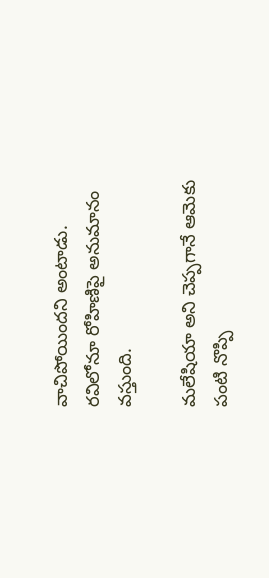వాచిపోయిందని అంటాడు. రవిలోనూ రోహిణిపై అనుమానం వస్తుంది.

మలేషియా అని చెప్పగానే ఆమెకు పంటి నొప్పి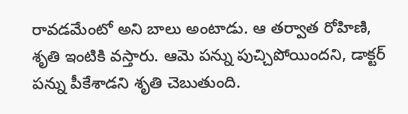రావడమేంటో అని బాలు అంటాడు. ఆ తర్వాత రోహిణి, శృతి ఇంటికి వస్తారు. ఆమె పన్ను పుచ్చిపోయిందని, డాక్టర్ పన్ను పీకేశాడని శృతి చెబుతుంది.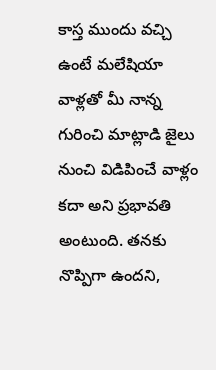కాస్త ముందు వచ్చి ఉంటే మలేషియా వాళ్లతో మీ నాన్న గురించి మాట్లాడి జైలు నుంచి విడిపించే వాళ్లం కదా అని ప్రభావతి అంటుంది. తనకు నొప్పిగా ఉందని,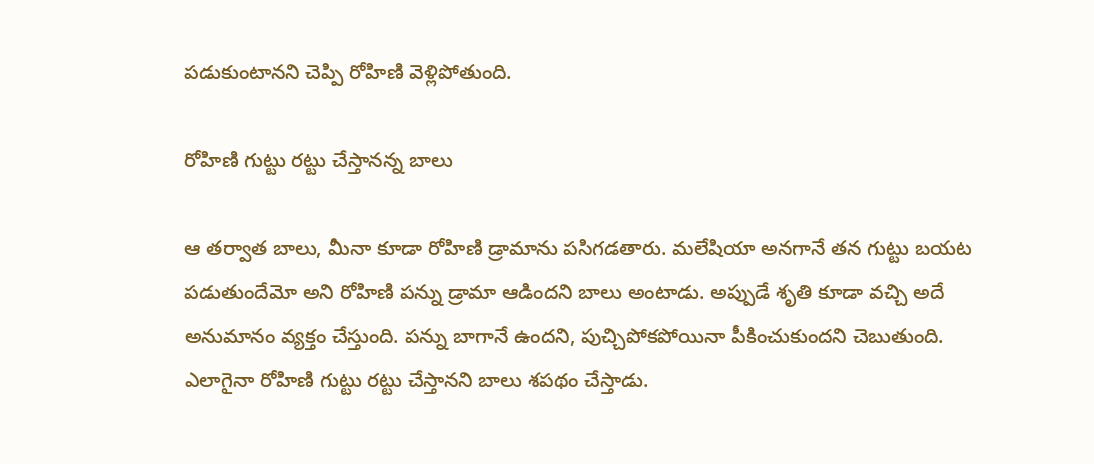పడుకుంటానని చెప్పి రోహిణి వెళ్లిపోతుంది.

రోహిణి గుట్టు రట్టు చేస్తానన్న బాలు

ఆ తర్వాత బాలు, మీనా కూడా రోహిణి డ్రామాను పసిగడతారు. మలేషియా అనగానే తన గుట్టు బయట పడుతుందేమో అని రోహిణి పన్ను డ్రామా ఆడిందని బాలు అంటాడు. అప్పుడే శృతి కూడా వచ్చి అదే అనుమానం వ్యక్తం చేస్తుంది. పన్ను బాగానే ఉందని, పుచ్చిపోకపోయినా పీకించుకుందని చెబుతుంది. ఎలాగైనా రోహిణి గుట్టు రట్టు చేస్తానని బాలు శపథం చేస్తాడు.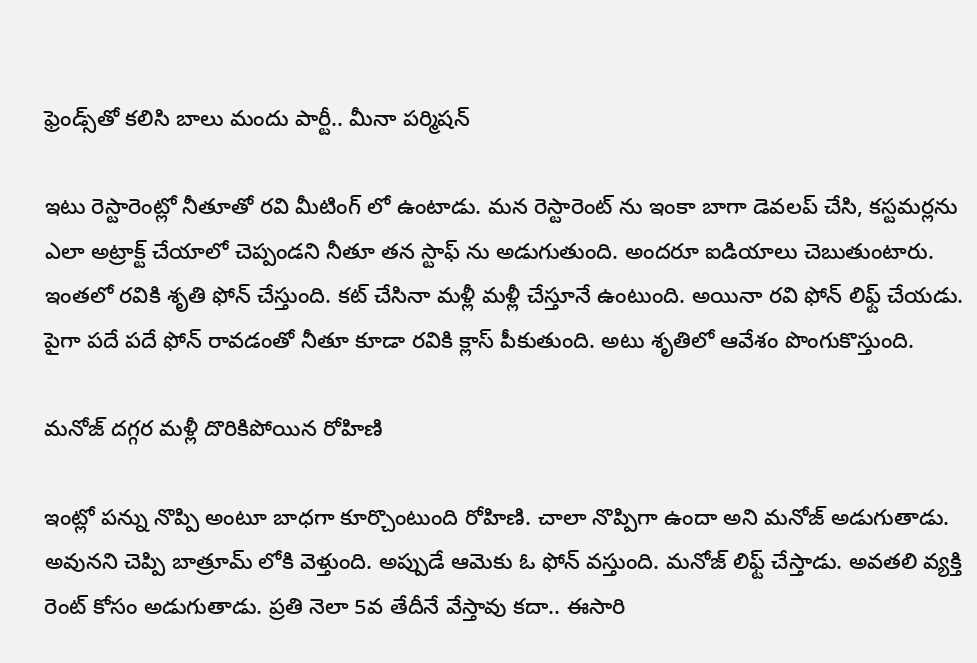ఫ్రెండ్స్‌తో కలిసి బాలు మందు పార్టీ.. మీనా పర్మిషన్

ఇటు రెస్టారెంట్లో నీతూతో రవి మీటింగ్ లో ఉంటాడు. మన రెస్టారెంట్ ను ఇంకా బాగా డెవలప్ చేసి, కస్టమర్లను ఎలా అట్రాక్ట్ చేయాలో చెప్పండని నీతూ తన స్టాఫ్ ను అడుగుతుంది. అందరూ ఐడియాలు చెబుతుంటారు. ఇంతలో రవికి శృతి ఫోన్ చేస్తుంది. కట్ చేసినా మళ్లీ మళ్లీ చేస్తూనే ఉంటుంది. అయినా రవి ఫోన్ లిఫ్ట్ చేయడు. పైగా పదే పదే ఫోన్ రావడంతో నీతూ కూడా రవికి క్లాస్ పీకుతుంది. అటు శృతిలో ఆవేశం పొంగుకొస్తుంది.

మనోజ్ దగ్గర మళ్లీ దొరికిపోయిన రోహిణి

ఇంట్లో పన్ను నొప్పి అంటూ బాధగా కూర్చొంటుంది రోహిణి. చాలా నొప్పిగా ఉందా అని మనోజ్ అడుగుతాడు. అవునని చెప్పి బాత్రూమ్ లోకి వెళ్తుంది. అప్పుడే ఆమెకు ఓ ఫోన్ వస్తుంది. మనోజ్ లిఫ్ట్ చేస్తాడు. అవతలి వ్యక్తి రెంట్ కోసం అడుగుతాడు. ప్రతి నెలా 5వ తేదీనే వేస్తావు కదా.. ఈసారి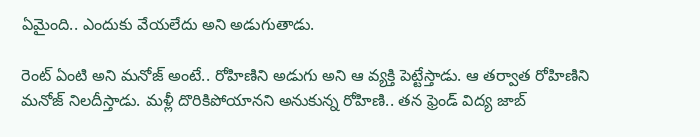ఏమైంది.. ఎందుకు వేయలేదు అని అడుగుతాడు.

రెంట్ ఏంటి అని మనోజ్ అంటే.. రోహిణిని అడుగు అని ఆ వ్యక్తి పెట్టేస్తాడు. ఆ తర్వాత రోహిణిని మనోజ్ నిలదీస్తాడు. మళ్లీ దొరికిపోయానని అనుకున్న రోహిణి.. తన ఫ్రెండ్ విద్య జాబ్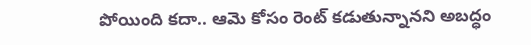పోయింది కదా.. ఆమె కోసం రెంట్ కడుతున్నానని అబద్ధం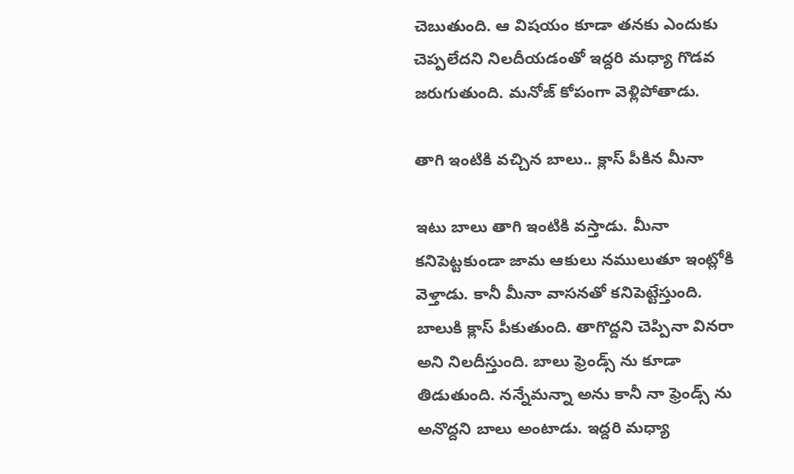చెబుతుంది. ఆ విషయం కూడా తనకు ఎందుకు చెప్పలేదని నిలదీయడంతో ఇద్దరి మధ్యా గొడవ జరుగుతుంది. మనోజ్ కోపంగా వెళ్లిపోతాడు.

తాగి ఇంటికి వచ్చిన బాలు.. క్లాస్ పీకిన మీనా

ఇటు బాలు తాగి ఇంటికి వస్తాడు. మీనా కనిపెట్టకుండా జామ ఆకులు నములుతూ ఇంట్లోకి వెళ్తాడు. కానీ మీనా వాసనతో కనిపెట్టేస్తుంది. బాలుకి క్లాస్ పీకుతుంది. తాగొద్దని చెప్పినా వినరా అని నిలదీస్తుంది. బాలు ఫ్రెండ్స్ ను కూడా తిడుతుంది. నన్నేమన్నా అను కానీ నా ఫ్రెండ్స్ ను అనొద్దని బాలు అంటాడు. ఇద్దరి మధ్యా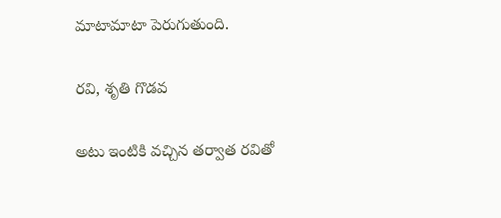మాటామాటా పెరుగుతుంది.

రవి, శృతి గొడవ

అటు ఇంటికి వచ్చిన తర్వాత రవితో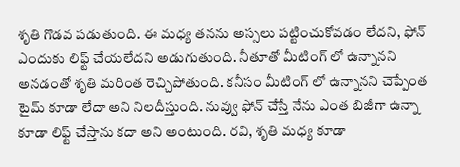శృతి గొడవ పడుతుంది. ఈ మధ్య తనను అస్సలు పట్టించుకోవడం లేదని, ఫోన్ ఎందుకు లిఫ్ట్ చేయలేదని అడుగుతుంది. నీతూతో మీటింగ్ లో ఉన్నానని అనడంతో శృతి మరింత రెచ్చిపోతుంది. కనీసం మీటింగ్ లో ఉన్నానని చెప్పేంత టైమ్ కూడా లేదా అని నిలదీస్తుంది. నువ్వు ఫోన్ చేస్తే నేను ఎంత బిజీగా ఉన్నా కూడా లిఫ్ట్ చేస్తాను కదా అని అంటుంది. రవి, శృతి మధ్య కూడా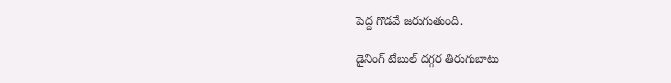పెద్ద గొడవే జరుగుతుంది.

డైనింగ్ టేబుల్ దగ్గర తిరుగుబాటు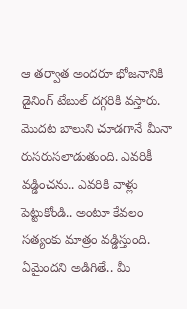ఆ తర్వాత అందరూ భోజనానికి డైనింగ్ టేబుల్ దగ్గరికి వస్తారు. మొదట బాలుని చూడగానే మీనా రుసరుసలాడుతుంది. ఎవరికీ వడ్డించను.. ఎవరికి వాళ్లు పెట్టుకోండి.. అంటూ కేవలం సత్యంకు మాత్రం వడ్డిస్తుంది. ఏమైందని అడిగితే.. మీ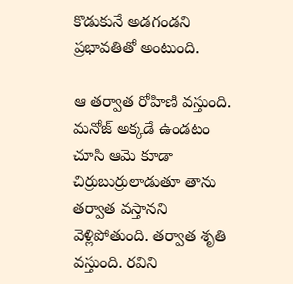కొడుకునే అడగండని ప్రభావతితో అంటుంది.

ఆ తర్వాత రోహిణి వస్తుంది. మనోజ్ అక్కడే ఉండటం చూసి ఆమె కూడా చిర్రుబుర్రులాడుతూ తాను తర్వాత వస్తానని వెళ్లిపోతుంది. తర్వాత శృతి వస్తుంది. రవిని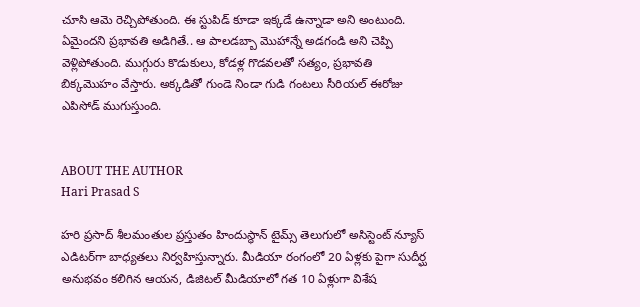చూసి ఆమె రెచ్చిపోతుంది. ఈ స్టుపిడ్ కూడా ఇక్కడే ఉన్నాడా అని అంటుంది. ఏమైందని ప్రభావతి అడిగితే.. ఆ పాలడబ్బా మొహాన్నే అడగండి అని చెప్పి వెళ్లిపోతుంది. ముగ్గురు కొడుకులు, కోడళ్ల గొడవలతో సత్యం, ప్రభావతి బిక్కమొహం వేస్తారు. అక్కడితో గుండె నిండా గుడి గంటలు సీరియల్ ఈరోజు ఎపిసోడ్ ముగుస్తుంది.


ABOUT THE AUTHOR
Hari Prasad S

హరి ప్రసాద్ శీలమంతుల ప్రస్తుతం హిందుస్థాన్ టైమ్స్ తెలుగులో అసిస్టెంట్ న్యూస్ ఎడిటర్‌గా బాధ్యతలు నిర్వహిస్తున్నారు. మీడియా రంగంలో 20 ఏళ్లకు పైగా సుదీర్ఘ అనుభవం కలిగిన ఆయన, డిజిటల్ మీడియాలో గత 10 ఏళ్లుగా విశేష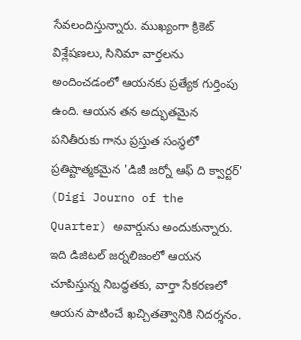సేవలందిస్తున్నారు. ముఖ్యంగా క్రికెట్ విశ్లేషణలు, సినిమా వార్తలను అందించడంలో ఆయనకు ప్రత్యేక గుర్తింపు ఉంది. ఆయన తన అద్భుతమైన పనితీరుకు గాను ప్రస్తుత సంస్థలో ప్రతిష్టాత్మకమైన 'డిజీ జర్నో ఆఫ్ ది క్వార్టర్' (Digi Journo of the Quarter) అవార్డును అందుకున్నారు. ఇది డిజిటల్ జర్నలిజంలో ఆయన చూపిస్తున్న నిబద్ధతకు, వార్తా సేకరణలో ఆయన పాటించే ఖచ్చితత్వానికి నిదర్శనం.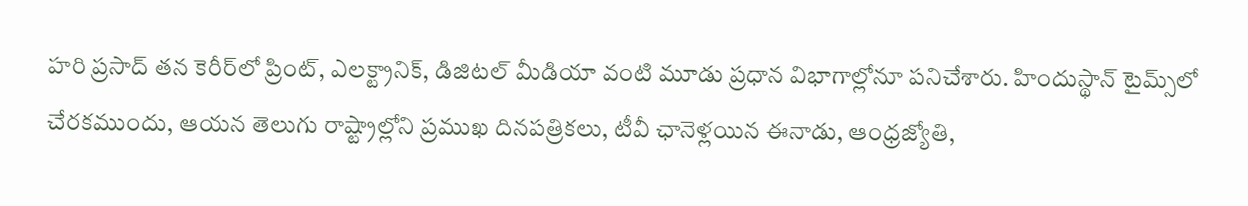హరి ప్రసాద్ తన కెరీర్‌లో ప్రింట్, ఎలక్ట్రానిక్, డిజిటల్ మీడియా వంటి మూడు ప్రధాన విభాగాల్లోనూ పనిచేశారు. హిందుస్థాన్ టైమ్స్‌లో చేరకముందు, ఆయన తెలుగు రాష్ట్రాల్లోని ప్రముఖ దినపత్రికలు, టీవీ ఛానెళ్లయిన ఈనాడు, ఆంధ్రజ్యోతి,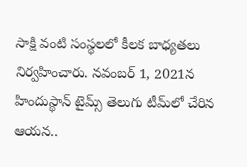సాక్షి వంటి సంస్థలలో కీలక బాధ్యతలు నిర్వహించారు. నవంబర్ 1, 2021న హిందుస్థాన్ టైమ్స్ తెలుగు టీమ్‌లో చేరిన ఆయన..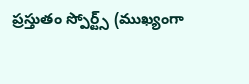ప్రస్తుతం స్పోర్ట్స్ (ముఖ్యంగా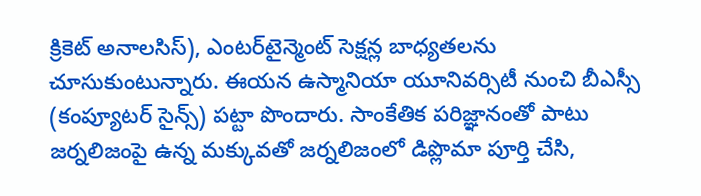క్రికెట్ అనాలసిస్), ఎంటర్‌టైన్మెంట్ సెక్షన్ల బాధ్యతలను చూసుకుంటున్నారు. ఈయన ఉస్మానియా యూనివర్సిటీ నుంచి బీఎస్సీ (కంప్యూటర్ సైన్స్) పట్టా పొందారు. సాంకేతిక పరిజ్ఞానంతో పాటు జర్నలిజంపై ఉన్న మక్కువతో జర్నలిజంలో డిప్లొమా పూర్తి చేసి,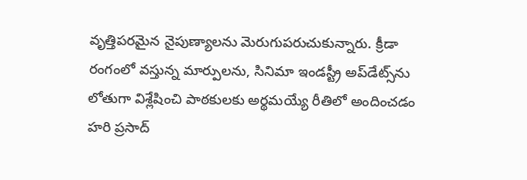వృత్తిపరమైన నైపుణ్యాలను మెరుగుపరుచుకున్నారు. క్రీడా రంగంలో వస్తున్న మార్పులను, సినిమా ఇండస్ట్రీ అప్‌డేట్స్‌ను లోతుగా విశ్లేషించి పాఠకులకు అర్థమయ్యే రీతిలో అందించడం హరి ప్రసాద్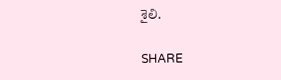శైలి.

SHARE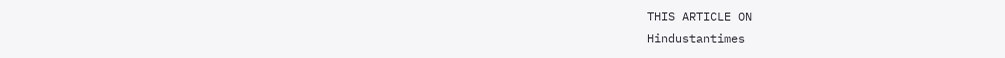THIS ARTICLE ON
Hindustantimes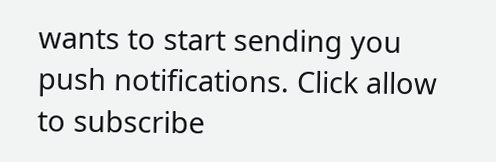wants to start sending you push notifications. Click allow to subscribe